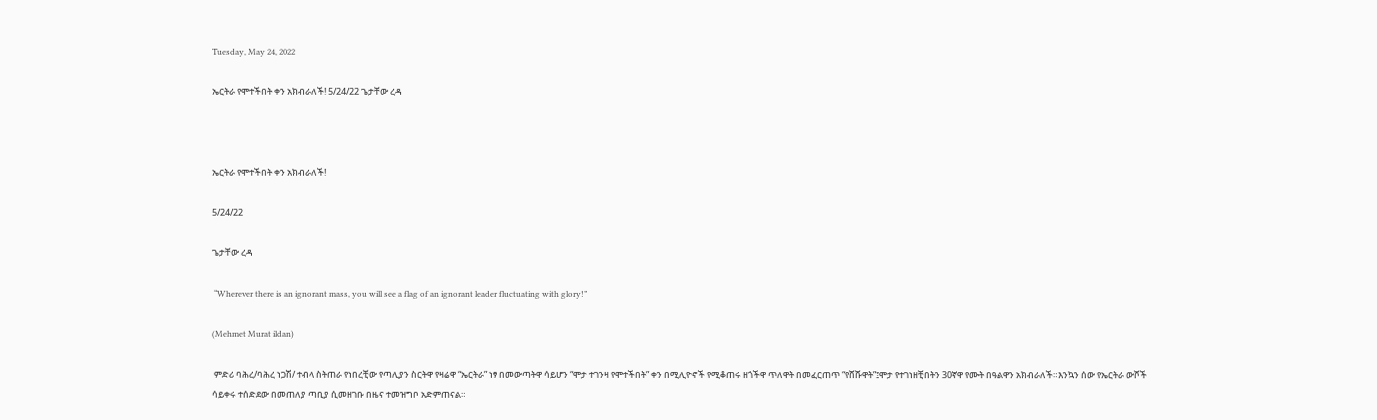Tuesday, May 24, 2022

ኤርትራ የሞተችበት ቀን አክብራለች! 5/24/22 ጌታቸው ረዳ



ኤርትራ የሞተችበት ቀን አክብራለች!

5/24/22

ጌታቸው ረዳ

 “Wherever there is an ignorant mass, you will see a flag of an ignorant leader fluctuating with glory!”

(Mehmet Murat ildan)

 ምድሪ ባሕረ/ባሕረ ነጋሽ/ ተብላ ስትጠራ የነበረቺው የጣሊያን ስርትዋ የዛሬዋ “ኤርትራ” ነፃ በመውጣትዋ ሳይሆን “ሞታ ተገንዛ የሞተችበት” ቀን በሚሊዮኖች የሚቆጠሩ ዘጎችዋ ጥለዋት በመፈርጠጥ “የሸሹዋት”፤ሞታ የተገነዘቺበትን 30ኛዋ የሙት በዓልዋን አክብራለች።እንኳን ሰው የኤርትራ ውሾች ሳይቀሩ ተሰድደው በመጠለያ ጣቢያ ሲመዘገቡ በዜና ተመዝግቦ አድምጠናል።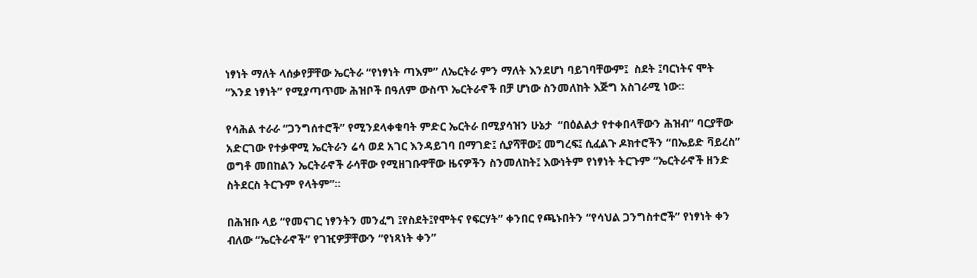ነፃነት ማለት ላሰቃየቻቸው ኤርትራ “የነፃነት ጣእም” ለኤርትራ ምን ማለት እንደሆነ ባይገባቸውም፤  ስደት ፤ባርነትና ሞት  “እንደ ነፃነት” የሚያጣጥሙ ሕዝቦች በዓለም ውስጥ ኤርትራኖች በቻ ሆነው ስንመለከት እጅግ አስገራሚ ነው።

የሳሕል ተራራ “ጋንግሰተሮች” የሚንደላቀቁባት ምድር ኤርትራ በሚያሳዝን ሁኔታ  “በዕልልታ የተቀበላቸውን ሕዝብ” ባርያቸው አድርገው የተቃዋሚ ኤርትራን ሬሳ ወደ አገር እንዳይገባ በማገድ፤ ሲያሻቸው፤ መግረፍ፤ ሲፈልጉ ዶክተሮችን “በኤይድ ቫይረስ” ወግቶ መበከልን ኤርትራኖች ራሳቸው የሚዘገቡዋቸው ዜናዎችን ስንመለከት፤ እውነትም የነፃነት ትርጉም “ኤርትራኖች ዘንድ ስትደርስ ትርጉም የላትም”።

በሕዝቡ ላይ “የመናገር ነፃንትን መንፈግ ፤የስደት፤የሞትና የፍርሃት” ቀንበር የጫኑበትን “የሳህል ጋንግስተሮች” የነፃነት ቀን ብለው “ኤርትራኖች” የገዢዎቻቸውን “የነጻነት ቀን”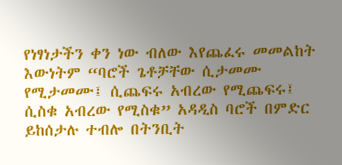የነፃነታችን ቀን ነው ብለው እየጨፈሩ መመልከት እውነትም “ባሮች ጌቶቻቸው ሲታመሙ የሚታመሙ፤ ሲጨፍሩ አብረው የሚጨፍሩ፤ ሲስቁ አብረው የሚስቁ” አዳዲስ ባሮች በምድር ይከሰታሉ ተብሎ በትንቢት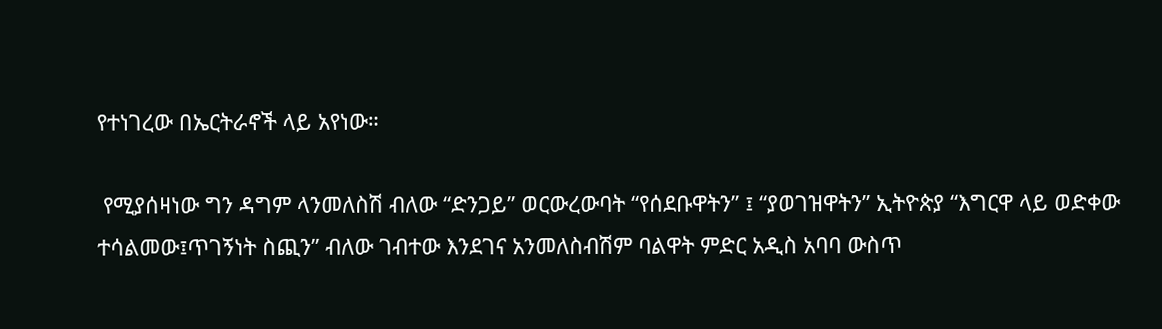የተነገረው በኤርትራኖች ላይ አየነው።

 የሚያሰዛነው ግን ዳግም ላንመለስሽ ብለው “ድንጋይ” ወርውረውባት “የሰደቡዋትን” ፤ “ያወገዝዋትን” ኢትዮጵያ “እግርዋ ላይ ወድቀው ተሳልመው፤ጥገኝነት ስጪን” ብለው ገብተው እንደገና አንመለስብሽም ባልዋት ምድር አዲስ አባባ ውስጥ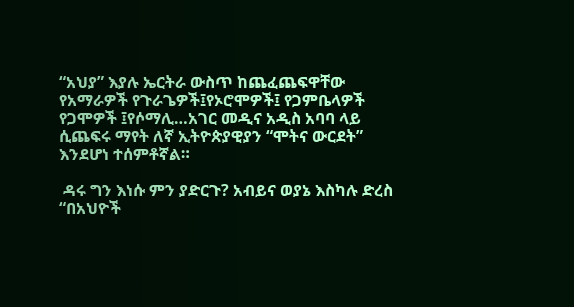“አህያ” እያሉ ኤርትራ ውስጥ ከጨፈጨፍዋቸው የአማራዎች የጉራጌዎች፤የኦሮሞዎች፤ የጋምቤላዎች የጋሞዎች ፤የሶማሊ…አገር መዲና አዲስ አባባ ላይ ሲጨፍሩ ማየት ለኛ ኢትዮጵያዊያን “ሞትና ውርደት” እንደሆነ ተሰምቶኛል።

 ዳሩ ግን እነሱ ምን ያድርጉ? አብይና ወያኔ እስካሉ ድረስ “በአህዮች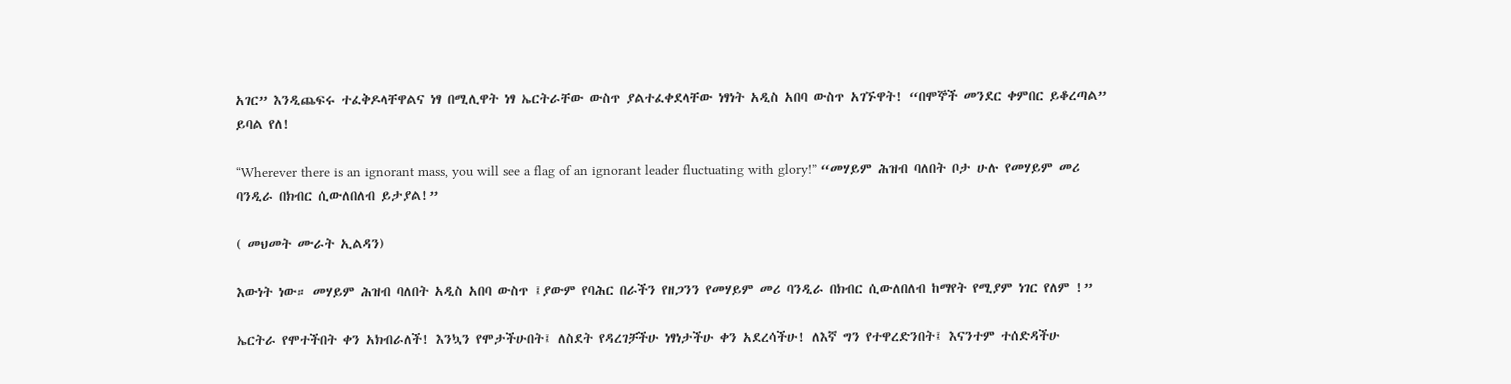አገር” እንዲጨፍሩ ተፈቅዶላቸዋልና ነፃ በሚሊዋት ነፃ ኤርትራቸው ውስጥ ያልተፈቀደላቸው ነፃነት አዲስ አበባ ውስጥ አገኙዋት! “በሞኞች መንደር ቀምበር ይቆረጣል” ይባል የለ!

“Wherever there is an ignorant mass, you will see a flag of an ignorant leader fluctuating with glory!” “መሃይም ሕዝብ ባለበት ቦታ ሁሉ የመሃይም መሪ ባንዲራ በክብር ሲውለበለብ ይታያል!”

( መህመት ሙራት ኢልዳን)

እውነት ነው። መሃይም ሕዝብ ባለበት አዲስ አበባ ውስጥ ፤ያውም የባሕር በራችን የዘጋንን የመሃይም መሪ ባንዲራ በክብር ሲውለበለብ ከማየት የሚያም ነገር የለም !”

ኤርትራ የሞተችበት ቀን አክብራለች! እንኳን የሞታችሁበት፤ ለስደት የዳረገቻችሁ ነፃነታችሁ ቀን አደረሳችሁ! ለእኛ ግን የተዋረድንበት፤ እናንተም ተሰድዳችሁ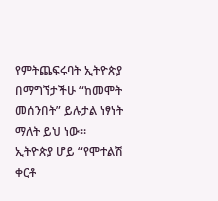የምትጨፍሩባት ኢትዮጵያ በማግኘታችሁ “ከመሞት መሰንበት” ይሉታል ነፃነት ማለት ይህ ነው። ኢትዮጵያ ሆይ “የሞተልሽ ቀርቶ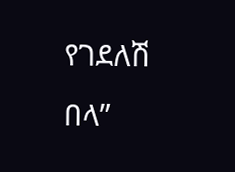የገደለሽ በላ”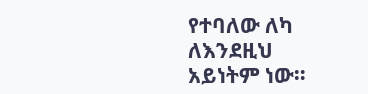የተባለው ለካ ለእንደዚህ አይነትም ነው።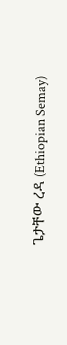ጌታቸው ረዳ (Ethiopian Semay)